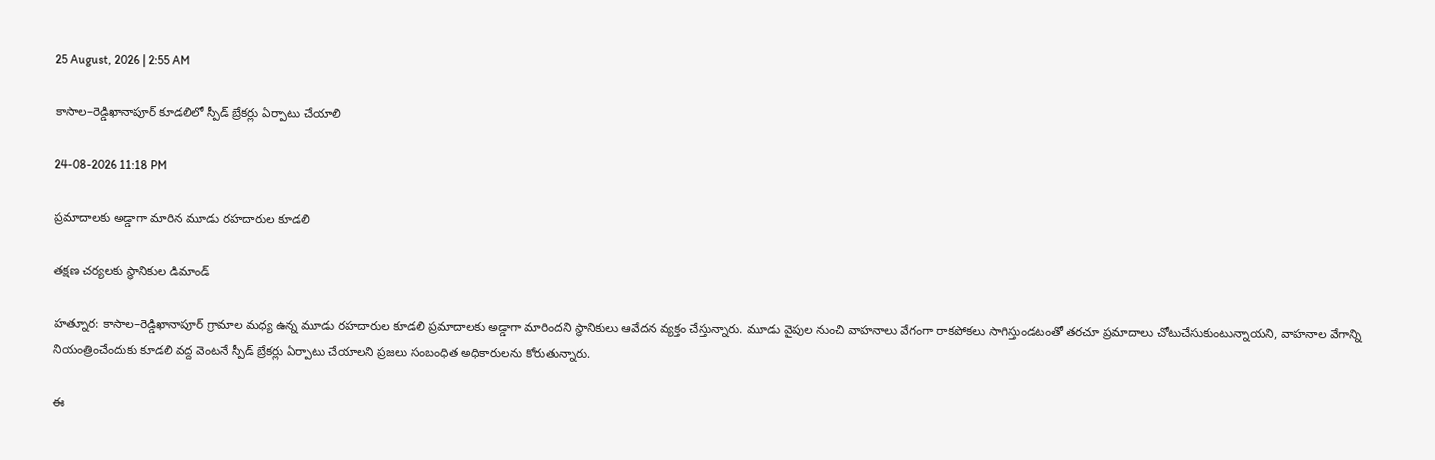25 August, 2026 | 2:55 AM

కాసాల–రెడ్డిఖానాపూర్ కూడలిలో స్పీడ్ బ్రేకర్లు ఏర్పాటు చేయాలి

24-08-2026 11:18 PM

ప్రమాదాలకు అడ్డాగా మారిన మూడు రహదారుల కూడలి

తక్షణ చర్యలకు స్థానికుల డిమాండ్

హత్నూర: కాసాల–రెడ్డిఖానాపూర్ గ్రామాల మధ్య ఉన్న మూడు రహదారుల కూడలి ప్రమాదాలకు అడ్డాగా మారిందని స్థానికులు ఆవేదన వ్యక్తం చేస్తున్నారు. మూడు వైపుల నుంచి వాహనాలు వేగంగా రాకపోకలు సాగిస్తుండటంతో తరచూ ప్రమాదాలు చోటుచేసుకుంటున్నాయని, వాహనాల వేగాన్ని నియంత్రించేందుకు కూడలి వద్ద వెంటనే స్పీడ్ బ్రేకర్లు ఏర్పాటు చేయాలని ప్రజలు సంబంధిత అధికారులను కోరుతున్నారు.

ఈ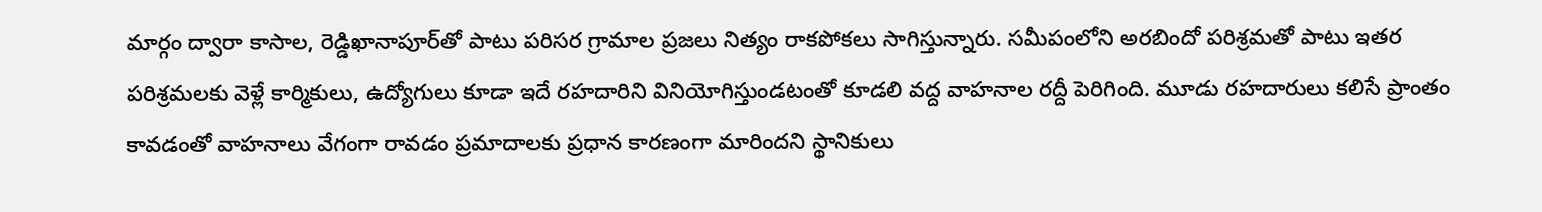మార్గం ద్వారా కాసాల, రెడ్డిఖానాపూర్‌తో పాటు పరిసర గ్రామాల ప్రజలు నిత్యం రాకపోకలు సాగిస్తున్నారు. సమీపంలోని అరబిందో పరిశ్రమతో పాటు ఇతర పరిశ్రమలకు వెళ్లే కార్మికులు, ఉద్యోగులు కూడా ఇదే రహదారిని వినియోగిస్తుండటంతో కూడలి వద్ద వాహనాల రద్దీ పెరిగింది. మూడు రహదారులు కలిసే ప్రాంతం కావడంతో వాహనాలు వేగంగా రావడం ప్రమాదాలకు ప్రధాన కారణంగా మారిందని స్థానికులు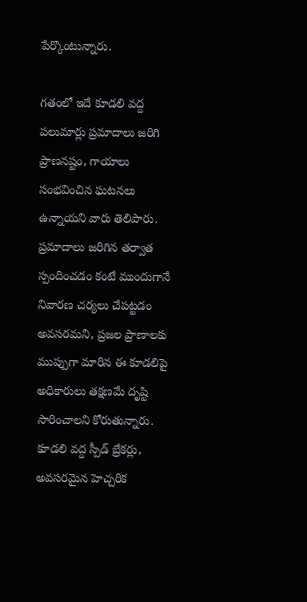పేర్కొంటున్నారు.

గతంలో ఇదే కూడలి వద్ద పలుమార్లు ప్రమాదాలు జరిగి ప్రాణనష్టం, గాయాలు సంభవించిన ఘటనలు ఉన్నాయని వారు తెలిపారు. ప్రమాదాలు జరిగిన తర్వాత స్పందించడం కంటే ముందుగానే నివారణ చర్యలు చేపట్టడం అవసరమని, ప్రజల ప్రాణాలకు ముప్పుగా మారిన ఈ కూడలిపై అధికారులు తక్షణమే దృష్టి సారించాలని కోరుతున్నారు. కూడలి వద్ద స్పీడ్ బ్రేకర్లు, అవసరమైన హెచ్చరిక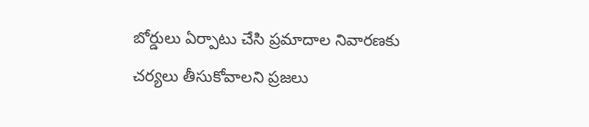బోర్డులు ఏర్పాటు చేసి ప్రమాదాల నివారణకు చర్యలు తీసుకోవాలని ప్రజలు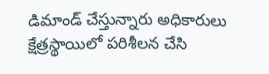డిమాండ్ చేస్తున్నారు అధికారులు క్షేత్రస్థాయిలో పరిశీలన చేసి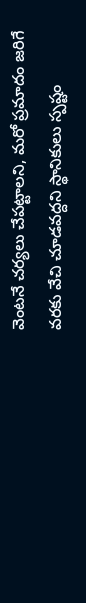వెంటనే చర్యలు చేపట్టాలని, మరో ప్రమాదం జరిగే వరకు వేచి చూడవద్దని స్థానికులు స్పష్టం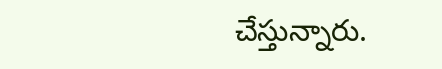చేస్తున్నారు.